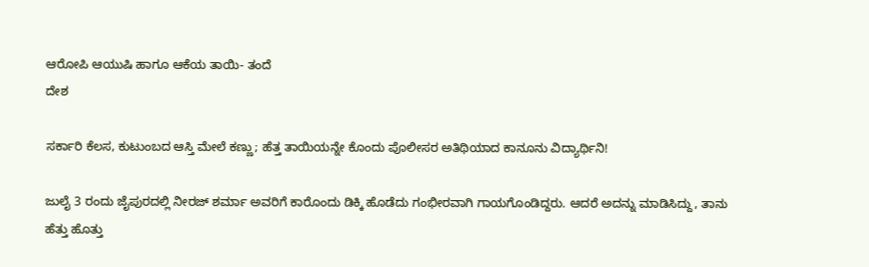ಆರೋಪಿ ಆಯುಷಿ ಹಾಗೂ ಆಕೆಯ ತಾಯಿ- ತಂದೆ
ದೇಶ

ಸರ್ಕಾರಿ ಕೆಲಸ, ಕುಟುಂಬದ ಆಸ್ತಿ ಮೇಲೆ ಕಣ್ಣು; ಹೆತ್ತ ತಾಯಿಯನ್ನೇ ಕೊಂದು ಪೊಲೀಸರ ಅತಿಥಿಯಾದ ಕಾನೂನು ವಿದ್ಯಾರ್ಥಿನಿ!

ಜುಲೈ 3 ರಂದು ಜೈಪುರದಲ್ಲಿ ನೀರಜ್ ಶರ್ಮಾ ಅವರಿಗೆ ಕಾರೊಂದು ಡಿಕ್ಕಿ ಹೊಡೆದು ಗಂಭೀರವಾಗಿ ಗಾಯಗೊಂಡಿದ್ದರು. ಆದರೆ ಅದನ್ನು ಮಾಡಿಸಿದ್ದು, ತಾನು ಹೆತ್ತು ಹೊತ್ತು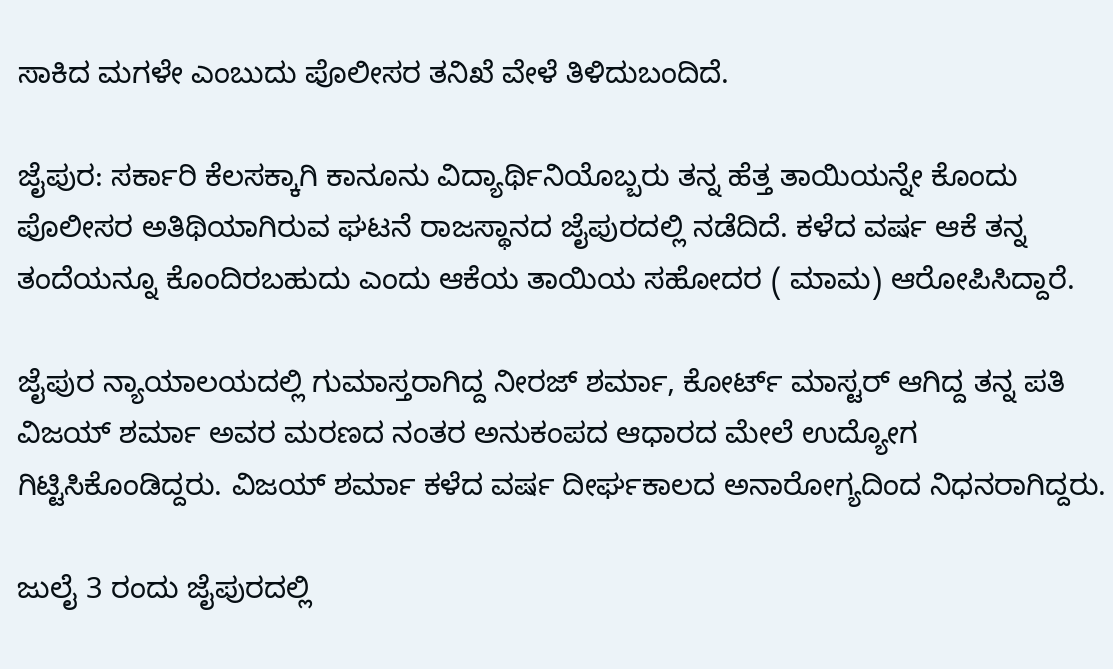ಸಾಕಿದ ಮಗಳೇ ಎಂಬುದು ಪೊಲೀಸರ ತನಿಖೆ ವೇಳೆ ತಿಳಿದುಬಂದಿದೆ.

ಜೈಪುರ: ಸರ್ಕಾರಿ ಕೆಲಸಕ್ಕಾಗಿ ಕಾನೂನು ವಿದ್ಯಾರ್ಥಿನಿಯೊಬ್ಬರು ತನ್ನ ಹೆತ್ತ ತಾಯಿಯನ್ನೇ ಕೊಂದು ಪೊಲೀಸರ ಅತಿಥಿಯಾಗಿರುವ ಘಟನೆ ರಾಜಸ್ಥಾನದ ಜೈಪುರದಲ್ಲಿ ನಡೆದಿದೆ. ಕಳೆದ ವರ್ಷ ಆಕೆ ತನ್ನ ತಂದೆಯನ್ನೂ ಕೊಂದಿರಬಹುದು ಎಂದು ಆಕೆಯ ತಾಯಿಯ ಸಹೋದರ ( ಮಾಮ) ಆರೋಪಿಸಿದ್ದಾರೆ.

ಜೈಪುರ ನ್ಯಾಯಾಲಯದಲ್ಲಿ ಗುಮಾಸ್ತರಾಗಿದ್ದ ನೀರಜ್ ಶರ್ಮಾ, ಕೋರ್ಟ್ ಮಾಸ್ಟರ್ ಆಗಿದ್ದ ತನ್ನ ಪತಿ ವಿಜಯ್ ಶರ್ಮಾ ಅವರ ಮರಣದ ನಂತರ ಅನುಕಂಪದ ಆಧಾರದ ಮೇಲೆ ಉದ್ಯೋಗ ಗಿಟ್ಟಿಸಿಕೊಂಡಿದ್ದರು. ವಿಜಯ್ ಶರ್ಮಾ ಕಳೆದ ವರ್ಷ ದೀರ್ಘಕಾಲದ ಅನಾರೋಗ್ಯದಿಂದ ನಿಧನರಾಗಿದ್ದರು.

ಜುಲೈ 3 ರಂದು ಜೈಪುರದಲ್ಲಿ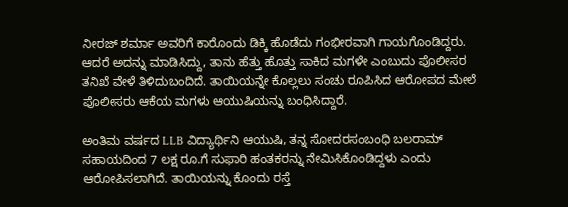ನೀರಜ್ ಶರ್ಮಾ ಅವರಿಗೆ ಕಾರೊಂದು ಡಿಕ್ಕಿ ಹೊಡೆದು ಗಂಭೀರವಾಗಿ ಗಾಯಗೊಂಡಿದ್ದರು. ಆದರೆ ಅದನ್ನು ಮಾಡಿಸಿದ್ದು, ತಾನು ಹೆತ್ತು ಹೊತ್ತು ಸಾಕಿದ ಮಗಳೇ ಎಂಬುದು ಪೊಲೀಸರ ತನಿಖೆ ವೇಳೆ ತಿಳಿದುಬಂದಿದೆ. ತಾಯಿಯನ್ನೇ ಕೊಲ್ಲಲು ಸಂಚು ರೂಪಿಸಿದ ಆರೋಪದ ಮೇಲೆ ಪೊಲೀಸರು ಆಕೆಯ ಮಗಳು ಆಯುಷಿಯನ್ನು ಬಂಧಿಸಿದ್ದಾರೆ.

ಅಂತಿಮ ವರ್ಷದ LLB ವಿದ್ಯಾರ್ಥಿನಿ ಆಯುಷಿ, ತನ್ನ ಸೋದರಸಂಬಂಧಿ ಬಲರಾಮ್ ಸಹಾಯದಿಂದ 7 ಲಕ್ಷ ರೂ.ಗೆ ಸುಫಾರಿ ಹಂತಕರನ್ನು ನೇಮಿಸಿಕೊಂಡಿದ್ದಳು ಎಂದು ಆರೋಪಿಸಲಾಗಿದೆ. ತಾಯಿಯನ್ನು ಕೊಂದು ರಸ್ತೆ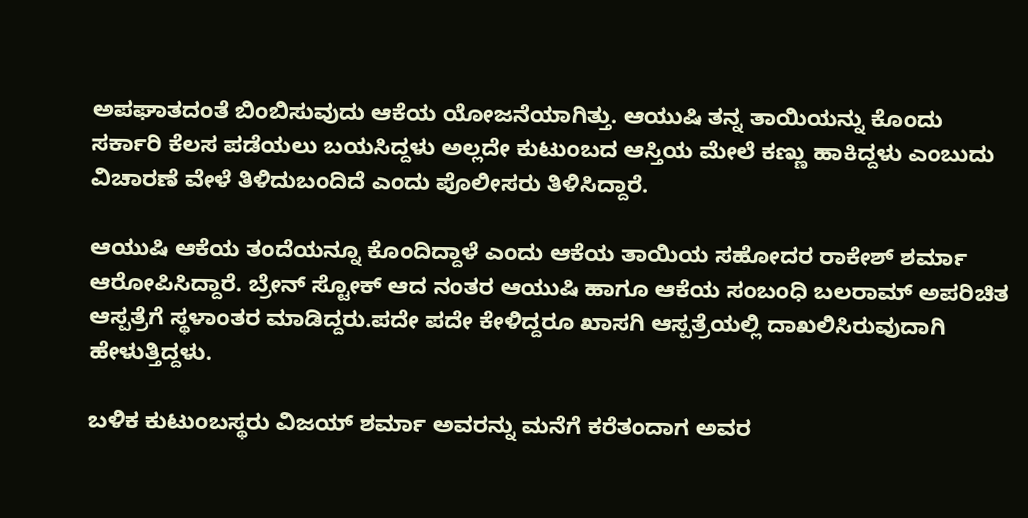ಅಪಘಾತದಂತೆ ಬಿಂಬಿಸುವುದು ಆಕೆಯ ಯೋಜನೆಯಾಗಿತ್ತು. ಆಯುಷಿ ತನ್ನ ತಾಯಿಯನ್ನು ಕೊಂದು ಸರ್ಕಾರಿ ಕೆಲಸ ಪಡೆಯಲು ಬಯಸಿದ್ದಳು ಅಲ್ಲದೇ ಕುಟುಂಬದ ಆಸ್ತಿಯ ಮೇಲೆ ಕಣ್ಣು ಹಾಕಿದ್ದಳು ಎಂಬುದು ವಿಚಾರಣೆ ವೇಳೆ ತಿಳಿದುಬಂದಿದೆ ಎಂದು ಪೊಲೀಸರು ತಿಳಿಸಿದ್ದಾರೆ.

ಆಯುಷಿ ಆಕೆಯ ತಂದೆಯನ್ನೂ ಕೊಂದಿದ್ದಾಳೆ ಎಂದು ಆಕೆಯ ತಾಯಿಯ ಸಹೋದರ ರಾಕೇಶ್ ಶರ್ಮಾ ಆರೋಪಿಸಿದ್ದಾರೆ. ಬ್ರೇನ್ ಸ್ಟೋಕ್ ಆದ ನಂತರ ಆಯುಷಿ ಹಾಗೂ ಆಕೆಯ ಸಂಬಂಧಿ ಬಲರಾಮ್ ಅಪರಿಚಿತ ಆಸ್ಪತ್ರೆಗೆ ಸ್ಥಳಾಂತರ ಮಾಡಿದ್ದರು.ಪದೇ ಪದೇ ಕೇಳಿದ್ದರೂ ಖಾಸಗಿ ಆಸ್ಪತ್ರೆಯಲ್ಲಿ ದಾಖಲಿಸಿರುವುದಾಗಿ ಹೇಳುತ್ತಿದ್ದಳು.

ಬಳಿಕ ಕುಟುಂಬಸ್ಥರು ವಿಜಯ್ ಶರ್ಮಾ ಅವರನ್ನು ಮನೆಗೆ ಕರೆತಂದಾಗ ಅವರ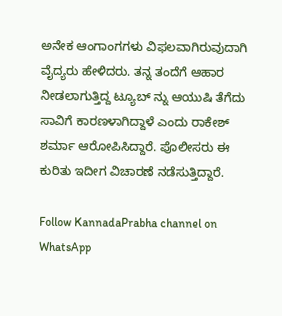ಅನೇಕ ಆಂಗಾಂಗಗಳು ವಿಫಲವಾಗಿರುವುದಾಗಿ ವೈದ್ಯರು ಹೇಳಿದರು. ತನ್ನ ತಂದೆಗೆ ಆಹಾರ ನೀಡಲಾಗುತ್ತಿದ್ದ ಟ್ಯೂಬ್ ನ್ನು ಆಯುಷಿ ತೆಗೆದು ಸಾವಿಗೆ ಕಾರಣಳಾಗಿದ್ದಾಳೆ ಎಂದು ರಾಕೇಶ್ ಶರ್ಮಾ ಆರೋಪಿಸಿದ್ದಾರೆ. ಪೊಲೀಸರು ಈ ಕುರಿತು ಇದೀಗ ವಿಚಾರಣೆ ನಡೆಸುತ್ತಿದ್ದಾರೆ.

Follow KannadaPrabha channel on WhatsApp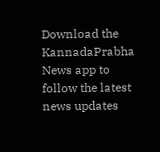Download the KannadaPrabha News app to follow the latest news updates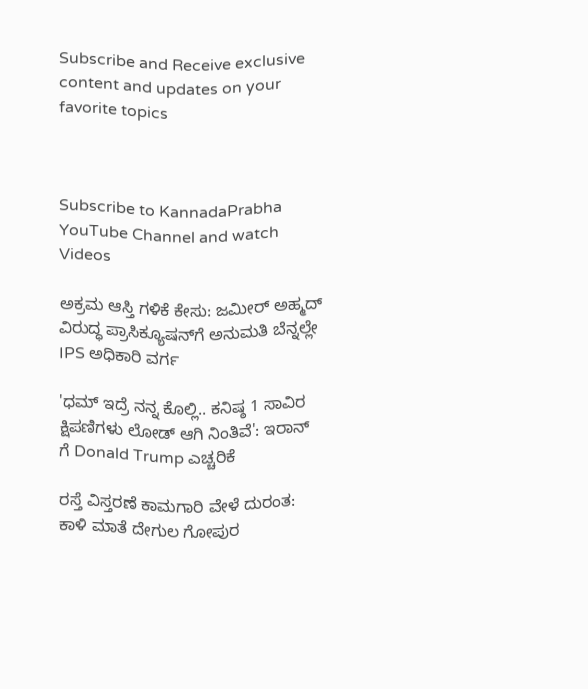Subscribe and Receive exclusive content and updates on your favorite topics



Subscribe to KannadaPrabha YouTube Channel and watch Videos

ಅಕ್ರಮ ಆಸ್ತಿ ಗಳಿಕೆ ಕೇಸು: ಜಮೀರ್ ಅಹ್ಮದ್ ವಿರುದ್ಧ ಪ್ರಾಸಿಕ್ಯೂಷನ್‌ಗೆ ಅನುಮತಿ ಬೆನ್ನಲ್ಲೇ IPS ಅಧಿಕಾರಿ ವರ್ಗ

'ಧಮ್ ಇದ್ರೆ ನನ್ನ ಕೊಲ್ಲಿ.. ಕನಿಷ್ಠ 1 ಸಾವಿರ ಕ್ಷಿಪಣಿಗಳು ಲೋಡ್ ಆಗಿ ನಿಂತಿವೆ': ಇರಾನ್ ಗೆ Donald Trump ಎಚ್ಚರಿಕೆ

ರಸ್ತೆ ವಿಸ್ತರಣೆ ಕಾಮಗಾರಿ ವೇಳೆ ದುರಂತ: ಕಾಳಿ ಮಾತೆ ದೇಗುಲ ಗೋಪುರ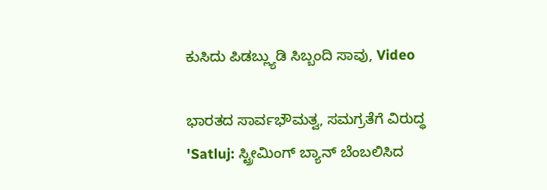ಕುಸಿದು ಪಿಡಬ್ಲ್ಯುಡಿ ಸಿಬ್ಬಂದಿ ಸಾವು, Video

ಭಾರತದ ಸಾರ್ವಭೌಮತ್ವ, ಸಮಗ್ರತೆಗೆ ವಿರುದ್ಧ 'Satluj: ಸ್ಟ್ರೀಮಿಂಗ್ ಬ್ಯಾನ್ ಬೆಂಬಲಿಸಿದ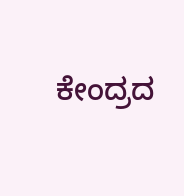ಕೇಂದ್ರದ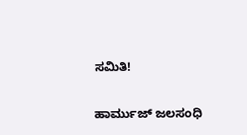ಸಮಿತಿ!

ಹಾರ್ಮುಜ್ ಜಲಸಂಧಿ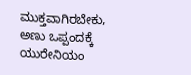ಮುಕ್ತವಾಗಿರಬೇಕು, ಅಣು ಒಪ್ಪಂದಕ್ಕೆ ಯುರೇನಿಯಂ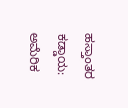ಹಸ್ತಾಂತರ ಕಡ್ಡಾಯ: ಅಮೆರಿಕ